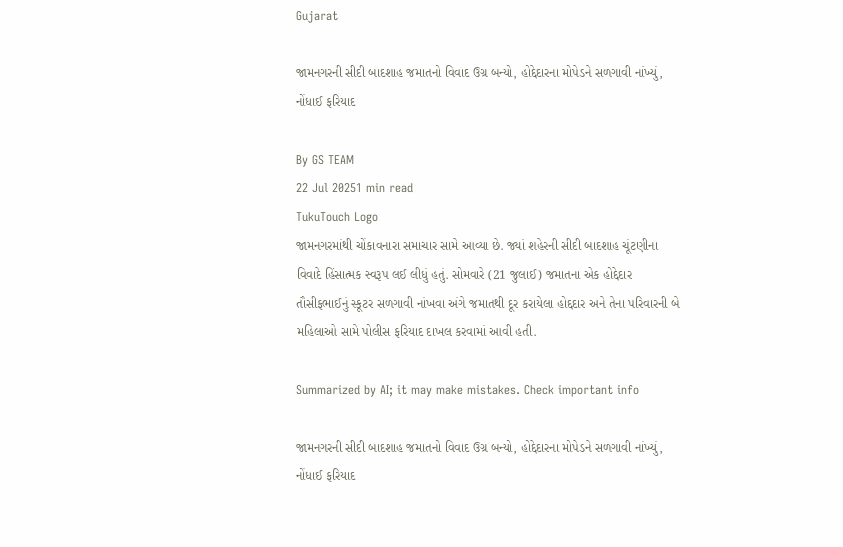Gujarat

જામનગરની સીદી બાદશાહ જમાતનો વિવાદ ઉગ્ર બન્યો, હોદ્દેદારના મોપેડને સળગાવી નાંખ્યું, નોંધાઈ ફરિયાદ

By GS TEAM
22 Jul 20251 min read
TukuTouch Logo
જામનગરમાંથી ચોંકાવનારા સમાચાર સામે આવ્યા છે. જ્યાં શહેરની સીદી બાદશાહ ચૂંટણીના વિવાદે હિંસાત્મક સ્વરૂપ લઈ લીધું હતું. સોમવારે (21 જુલાઈ) જમાતના એક હોદ્દેદાર તૌસીફભાઈનું સ્કૂટર સળગાવી નાંખવા અંગે જમાતથી દૂર કરાયેલા હોદ્દદાર અને તેના પરિવારની બે મહિલાઓ સામે પોલીસ ફરિયાદ દાખલ કરવામાં આવી હતી.

Summarized by AI; it may make mistakes. Check important info

જામનગરની સીદી બાદશાહ જમાતનો વિવાદ ઉગ્ર બન્યો, હોદ્દેદારના મોપેડને સળગાવી નાંખ્યું, નોંધાઈ ફરિયાદ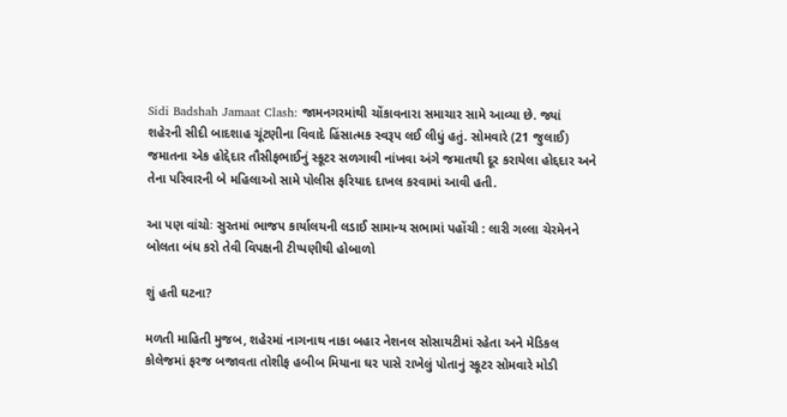Sidi Badshah Jamaat Clash: જામનગરમાંથી ચોંકાવનારા સમાચાર સામે આવ્યા છે. જ્યાં શહેરની સીદી બાદશાહ ચૂંટણીના વિવાદે હિંસાત્મક સ્વરૂપ લઈ લીધું હતું. સોમવારે (21 જુલાઈ) જમાતના એક હોદ્દેદાર તૌસીફભાઈનું સ્કૂટર સળગાવી નાંખવા અંગે જમાતથી દૂર કરાયેલા હોદ્દદાર અને તેના પરિવારની બે મહિલાઓ સામે પોલીસ ફરિયાદ દાખલ કરવામાં આવી હતી.

આ પણ વાંચોઃ સુરતમાં ભાજપ કાર્યાલયની લડાઈ સામાન્ય સભામાં પહોંચી : લારી ગલ્લા ચેરમેનને બોલતા બંધ કરો તેવી વિપક્ષની ટીપ્પણીથી હોબાળો

શું હતી ઘટના?

મળતી માહિતી મુજબ, શહેરમાં નાગનાથ નાકા બહાર નેશનલ સોસાયટીમાં રહેતા અને મેડિકલ કોલેજમાં ફરજ બજાવતા તોશીફ હબીબ મિયાના ઘર પાસે રાખેલું પોતાનું સ્કૂટર સોમવારે મોડી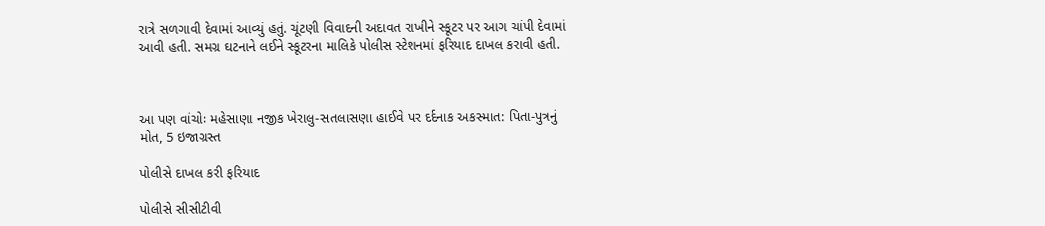રાત્રે સળગાવી દેવામાં આવ્યું હતું. ચૂંટણી વિવાદની અદાવત રાખીને સ્કૂટર પર આગ ચાંપી દેવામાં આવી હતી. સમગ્ર ઘટનાને લઈને સ્કૂટરના માલિકે પોલીસ સ્ટેશનમાં ફરિયાદ દાખલ કરાવી હતી.



આ પણ વાંચોઃ મહેસાણા નજીક ખેરાલુ-સતલાસણા હાઈવે પર દર્દનાક અકસ્માત: પિતા-પુત્રનું મોત, 5 ઇજાગ્રસ્ત

પોલીસે દાખલ કરી ફરિયાદ

પોલીસે સીસીટીવી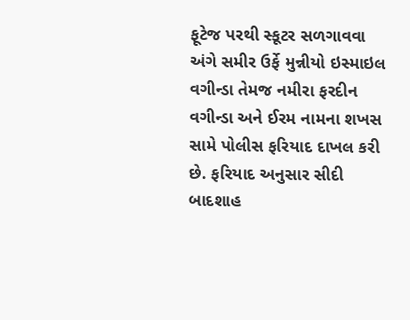ફૂટેજ પરથી સ્કૂટર સળગાવવા અંગે સમીર ઉર્ફે મુન્નીયો ઇસ્માઇલ વગીન્ડા તેમજ નમીરા ફરદીન વગીન્ડા અને ઈરમ નામના શખસ સામે પોલીસ ફરિયાદ દાખલ કરી છે. ફરિયાદ અનુસાર સીદી બાદશાહ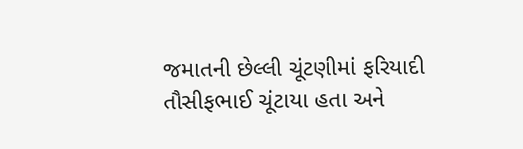જમાતની છેલ્લી ચૂંટણીમાં ફરિયાદી તૌસીફભાઈ ચૂંટાયા હતા અને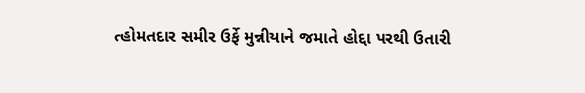ત્હોમતદાર સમીર ઉર્ફે મુન્નીયાને જમાતે હોદ્દા પરથી ઉતારી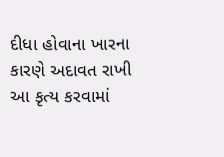દીધા હોવાના ખારના કારણે અદાવત રાખી આ કૃત્ય કરવામાં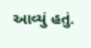આવ્યું હતું.